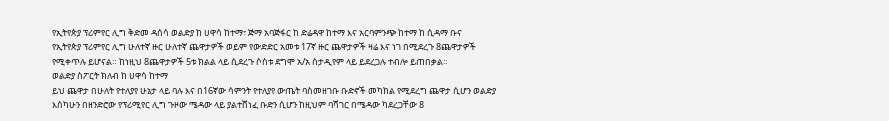የኢትየጵያ ፕሪምየር ሊግ ቅድመ ዳሰሳ ወልድያ ከ ሀዋሳ ከተማ፣ ጅማ አባጅፋር ከ ድሬዳዋ ከተማ እና አርባምንጭ ከተማ ከ ሲዳማ ቡና
የኢትየጵያ ፕሪምየር ሊግ ሁለተኛ ዙር ሁለተኛ ጨዋታዎች ወይም የውድድር አመቱ 17ኛ ዙር ጨዋታዎች ዛሬ እና ነገ በሚደረጉ 8ጨዋታዎች የሚቀጥሉ ይሆናል። ከነዚህ 8ጨዋታዎች 5ቱ ክልል ላይ ሲደረጉ ሶስቱ ደግሞ አ/አ ስታዲየም ላይ ይደረጋሉ ተብሎ ይጠበቃል።
ወልድያ ስፖርት ክለብ ከ ሀዋሳ ከተማ
ይህ ጨዋታ በሁለት የተለያየ ሁኔታ ላይ ባሉ እና በ16ኛው ሳምንት የተለያየ ውጤት ባስመዘገቡ ቡድኖች መካከል የሚደረግ ጨዋታ ሲሆን ወልድያ እስካሁን በዘንድሮው የፕሪሚየር ሊግ ጉዞው ሜዳው ላይ ያልተሸነፈ ቡድን ሲሆን ከዚህም ባሻገር በሜዳው ካደረጋቸው 8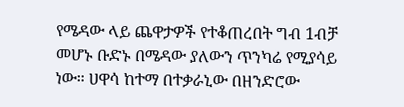የሜዳው ላይ ጨዋታዎች የተቆጠረበት ግብ 1ብቻ መሆኑ ቡድኑ በሜዳው ያለውን ጥንካሬ የሚያሳይ ነው። ሀዋሳ ከተማ በተቃራኒው በዘንድሮው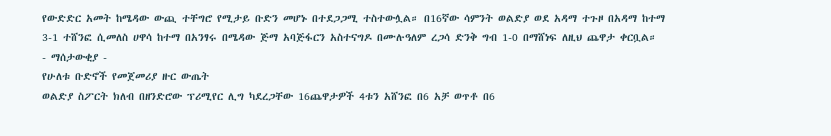የውድድር አመት ከሜዳው ውጪ ተቸግሮ የሚታይ ቡድን መሆኑ በተደጋጋሚ ተስተውሏል። በ16ኛው ሳምንት ወልድያ ወደ አዳማ ተጉዞ በአዳማ ከተማ 3-1 ተሸንፎ ሲመለስ ሀዋሳ ከተማ በአንፃሩ በሜዳው ጅማ አባጅፋርን አስተናግዶ በሙሉዓለም ረጋሳ ድንቅ ግብ 1-0 በማሸነፍ ለዚህ ጨዋታ ቀርቧል።
- ማሰታውቂያ -
የሁለቱ ቡድኖች የመጀመሪያ ዙር ውጤት
ወልድያ ስፖርት ክለብ በዘንድሮው ፕሪሚየር ሊግ ካደረጋቸው 16ጨዋታዎች 4ቱን አሸንፎ በ6 አቻ ወጥቶ በ6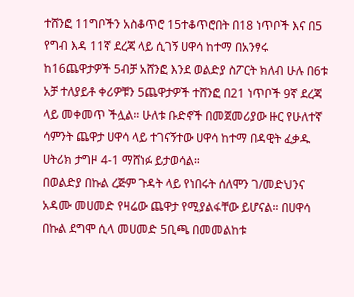ተሸንፎ 11ግቦችን አስቆጥሮ 15ተቆጥሮበት በ18 ነጥቦች እና በ5 የግብ እዳ 11ኛ ደረጃ ላይ ሲገኝ ሀዋሳ ከተማ በአንፃሩ ከ16ጨዋታዎች 5ብቻ አሸንፎ እንደ ወልድያ ስፖርት ክለብ ሁሉ በ6ቱ አቻ ተለያይቶ ቀሪዎቹን 5ጨዋታዎች ተሸንፎ በ21 ነጥቦች 9ኛ ደረጃ ላይ መቀመጥ ችሏል። ሁለቱ ቡድኖች በመጀመሪያው ዙር የሁለተኛ ሳምንት ጨዋታ ሀዋሳ ላይ ተገናኝተው ሀዋሳ ከተማ በዳዊት ፈቃዱ ሀትሪክ ታግዞ 4-1 ማሸነፉ ይታወሳል።
በወልድያ በኩል ረጅም ጉዳት ላይ የነበሩት ሰለሞን ገ/መድህንና አዳሙ መሀመድ የዛሬው ጨዋታ የሚያልፋቸው ይሆናል። በሀዋሳ በኩል ደግሞ ሲላ መሀመድ 5ቢጫ በመመልከቱ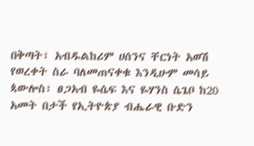በቅጣት፣ አብዱልከሪም ሀሰንና ቸርነት አወሽ የወረቀት ስራ ባለመጠናቀቁ እንዲሁም መሳይ ጳውሎስ፣ ፀጋአብ ዬሴፍ እና ዬሃንስ ሴጌቦ ከ20 አመት በታች የኢትዮጵያ ብሔራዊ ቡድን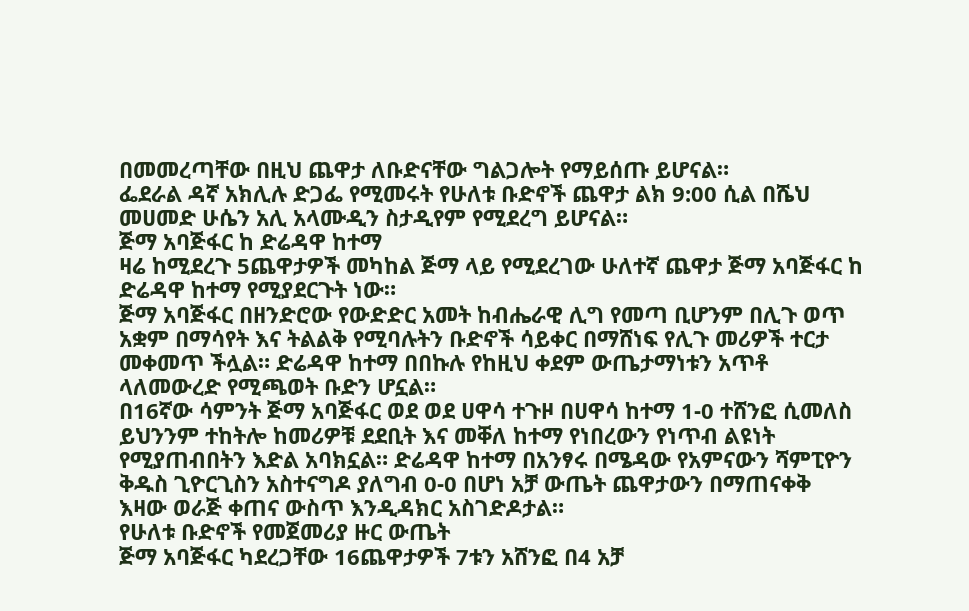በመመረጣቸው በዚህ ጨዋታ ለቡድናቸው ግልጋሎት የማይሰጡ ይሆናል።
ፌደራል ዳኛ አክሊሉ ድጋፌ የሚመሩት የሁለቱ ቡድኖች ጨዋታ ልክ 9:00 ሲል በሼህ መሀመድ ሁሴን አሊ አላሙዲን ስታዲየም የሚደረግ ይሆናል።
ጅማ አባጅፋር ከ ድሬዳዋ ከተማ
ዛሬ ከሚደረጉ 5ጨዋታዎች መካከል ጅማ ላይ የሚደረገው ሁለተኛ ጨዋታ ጅማ አባጅፋር ከ ድሬዳዋ ከተማ የሚያደርጉት ነው።
ጅማ አባጅፋር በዘንድሮው የውድድር አመት ከብሔራዊ ሊግ የመጣ ቢሆንም በሊጉ ወጥ አቋም በማሳየት እና ትልልቅ የሚባሉትን ቡድኖች ሳይቀር በማሸነፍ የሊጉ መሪዎች ተርታ መቀመጥ ችሏል። ድሬዳዋ ከተማ በበኩሉ የከዚህ ቀደም ውጤታማነቱን አጥቶ ላለመውረድ የሚጫወት ቡድን ሆኗል።
በ16ኛው ሳምንት ጅማ አባጅፋር ወደ ወደ ሀዋሳ ተጉዞ በሀዋሳ ከተማ 1-0 ተሸንፎ ሲመለስ ይህንንም ተከትሎ ከመሪዎቹ ደደቢት እና መቐለ ከተማ የነበረውን የነጥብ ልዩነት የሚያጠብበትን እድል አባክኗል። ድሬዳዋ ከተማ በአንፃሩ በሜዳው የአምናውን ሻምፒዮን ቅዱስ ጊዮርጊስን አስተናግዶ ያለግብ 0-0 በሆነ አቻ ውጤት ጨዋታውን በማጠናቀቅ እዛው ወራጅ ቀጠና ውስጥ እንዲዳክር አስገድዶታል።
የሁለቱ ቡድኖች የመጀመሪያ ዙር ውጤት
ጅማ አባጅፋር ካደረጋቸው 16ጨዋታዎች 7ቱን አሸንፎ በ4 አቻ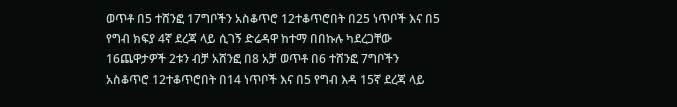ወጥቶ በ5 ተሸንፎ 17ግቦችን አስቆጥሮ 12ተቆጥሮበት በ25 ነጥቦች እና በ5 የግብ ክፍያ 4ኛ ደረጃ ላይ ሲገኝ ድሬዳዋ ከተማ በበኩሉ ካደረጋቸው 16ጨዋታዎች 2ቱን ብቻ አሸንፎ በ8 አቻ ወጥቶ በ6 ተሸንፎ 7ግቦችን አስቆጥሮ 12ተቆጥሮበት በ14 ነጥቦች እና በ5 የግብ እዳ 15ኛ ደረጃ ላይ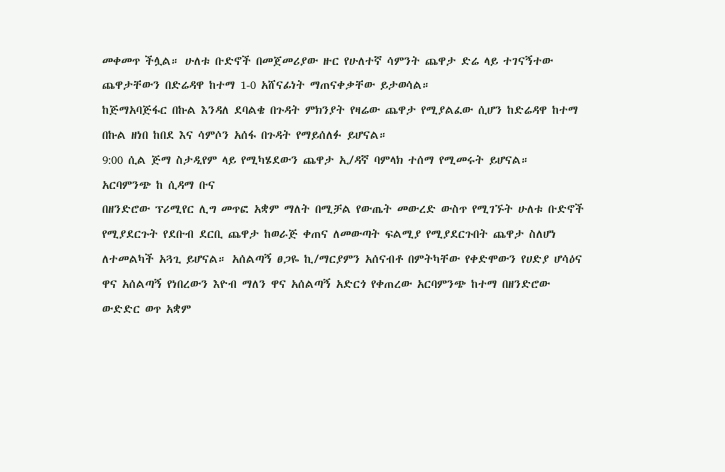መቀመጥ ችሏል። ሁለቱ ቡድኖች በመጀመሪያው ዙር የሁለተኛ ሳምንት ጨዋታ ድሬ ላይ ተገናኝተው ጨዋታቸውን በድሬዳዋ ከተማ 1-0 አሸናፊነት ማጠናቀቃቸው ይታወሳል።
ከጅማአባጅፋር በኩል እንዳለ ደባልቄ በጉዳት ምክንያት የዛሬው ጨዋታ የሚያልፈው ሲሆን ከድሬዳዋ ከተማ በኩል ዘነበ ከበደ እና ሳምሶን አሰፋ በጉዳት የማይሰለፉ ይሆናል።
9:00 ሲል ጅማ ስታዲየም ላይ የሚካሄደውን ጨዋታ ኢ/ዳኛ ባምላክ ተሰማ የሚመሩት ይሆናል።
አርባምንጭ ከ ሲዳማ ቡና
በዘንድሮው ፕሪሚየር ሊግ መጥፎ አቋም ማለት በሚቻል የውጤት መውረድ ውስጥ የሚገኙት ሁለቱ ቡድኖች የሚያደርጉት የደቡብ ደርቢ ጨዋታ ከወራጅ ቀጠና ለመውጣት ፍልሚያ የሚያደርጉበት ጨዋታ ስለሆነ ለተመልካች አጓጊ ይሆናል። አሰልጣኝ ፀጋዬ ኪ/ማርያምን አሰናብቶ በምትካቸው የቀድሞውን የሀድያ ሆሳዕና ዋና አሰልጣኝ የነበረውን እዮብ ማለን ዋና አሰልጣኝ አድርጎ የቀጠረው አርባምንጭ ከተማ በዘንድሮው ውድድር ወጥ አቋም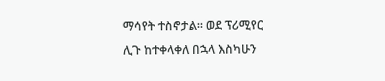ማሳየት ተስኖታል። ወደ ፕሪሚየር ሊጉ ከተቀላቀለ በኋላ እስካሁን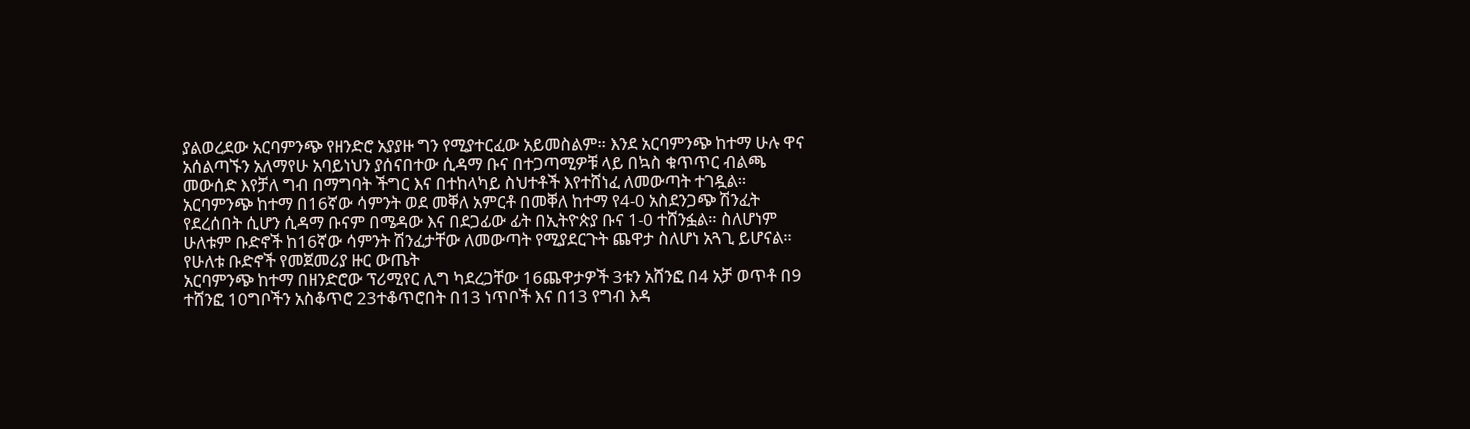ያልወረደው አርባምንጭ የዘንድሮ አያያዙ ግን የሚያተርፈው አይመስልም። እንደ አርባምንጭ ከተማ ሁሉ ዋና አሰልጣኙን አለማየሁ አባይነህን ያሰናበተው ሲዳማ ቡና በተጋጣሚዎቹ ላይ በኳስ ቁጥጥር ብልጫ መውሰድ እየቻለ ግብ በማግባት ችግር እና በተከላካይ ስህተቶች እየተሸነፈ ለመውጣት ተገዷል። አርባምንጭ ከተማ በ16ኛው ሳምንት ወደ መቐለ አምርቶ በመቐለ ከተማ የ4-0 አስደንጋጭ ሽንፈት የደረሰበት ሲሆን ሲዳማ ቡናም በሜዳው እና በደጋፊው ፊት በኢትዮጵያ ቡና 1-0 ተሸንፏል። ስለሆነም ሁለቱም ቡድኖች ከ16ኛው ሳምንት ሽንፈታቸው ለመውጣት የሚያደርጉት ጨዋታ ስለሆነ አጓጊ ይሆናል።
የሁለቱ ቡድኖች የመጀመሪያ ዙር ውጤት
አርባምንጭ ከተማ በዘንድሮው ፕሪሚየር ሊግ ካደረጋቸው 16ጨዋታዎች 3ቱን አሸንፎ በ4 አቻ ወጥቶ በ9 ተሸንፎ 10ግቦችን አስቆጥሮ 23ተቆጥሮበት በ13 ነጥቦች እና በ13 የግብ እዳ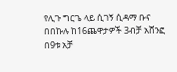የሊጉ ግርጌ ላይ ሲገኝ ሲዳማ ቡና በበኩሉ ከ16ጨዋታዎች 3ብቻ አሸንፎ በ9ቱ አቻ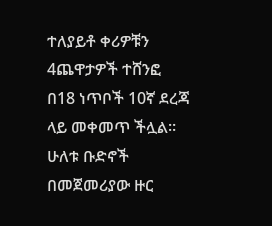ተለያይቶ ቀሪዎቹን 4ጨዋታዎች ተሸንፎ በ18 ነጥቦች 10ኛ ደረጃ ላይ መቀመጥ ችሏል። ሁለቱ ቡድኖች በመጀመሪያው ዙር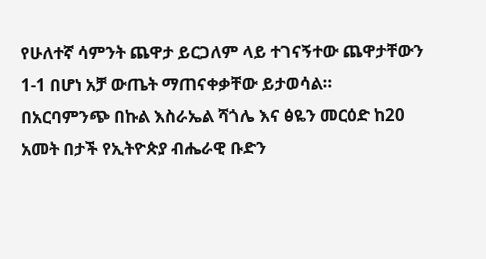የሁለተኛ ሳምንት ጨዋታ ይርጋለም ላይ ተገናኝተው ጨዋታቸውን 1-1 በሆነ አቻ ውጤት ማጠናቀቃቸው ይታወሳል።
በአርባምንጭ በኩል እስራኤል ሻጎሌ እና ፅዬን መርዕድ ከ20 አመት በታች የኢትዮጵያ ብሔራዊ ቡድን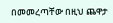በመመረጣቸው በዚህ ጨዋታ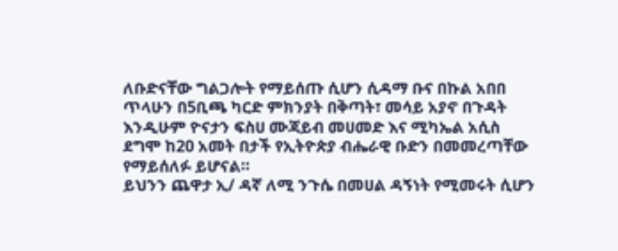ለቡድናቸው ግልጋሎት የማይሰጡ ሲሆን ሲዳማ ቡና በኩል አበበ ጥላሁን በ5ቢጫ ካርድ ምክንያት በቅጣት፣ መሳይ አያኖ በጉዳት እንዲሁም ዮናታን ፍስሀ ሙጃይብ መሀመድ እና ሚካኤል አሲስ ደግሞ ከ20 አመት በታች የኢትዮጵያ ብሔራዊ ቡድን በመመረጣቸው የማይሰለፉ ይሆናል።
ይህንን ጨዋታ ኢ/ ዳኛ ለሚ ንጉሴ በመሀል ዳኝነት የሚመሩት ሲሆን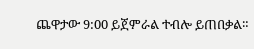ጨዋታው 9:00 ይጀምራል ተብሎ ይጠበቃል።